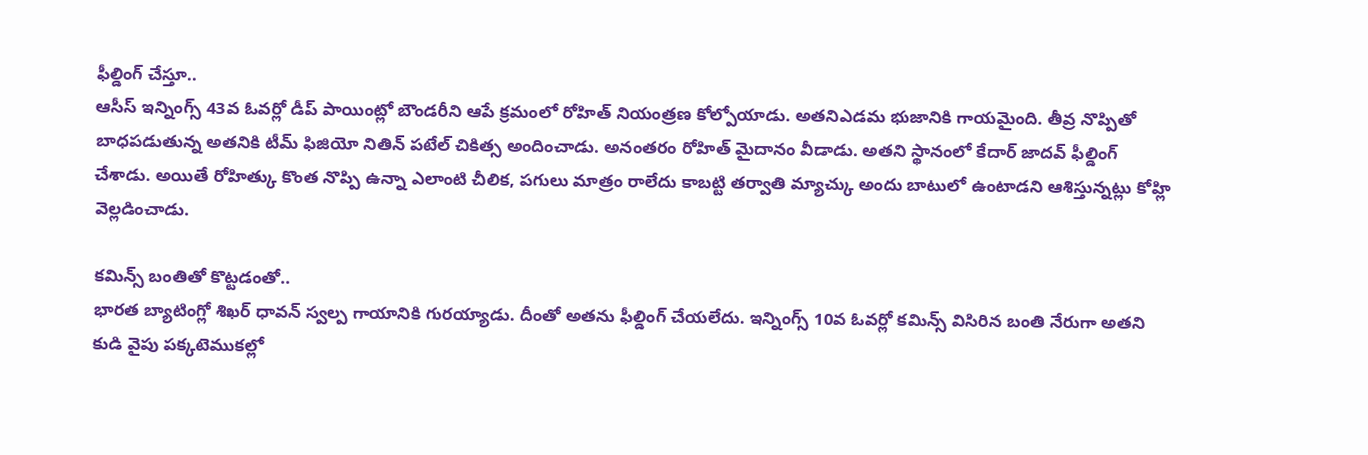ఫీల్డింగ్ చేస్తూ..
ఆసీస్ ఇన్నింగ్స్ 43వ ఓవర్లో డీప్ పాయింట్లో బౌండరీని ఆపే క్రమంలో రోహిత్ నియంత్రణ కోల్పోయాడు. అతనిఎడమ భుజానికి గాయమైంది. తీవ్ర నొప్పితో బాధపడుతున్న అతనికి టీమ్ ఫిజియో నితిన్ పటేల్ చికిత్స అందించాడు. అనంతరం రోహిత్ మైదానం వీడాడు. అతని స్థానంలో కేదార్ జాదవ్ ఫీల్డింగ్ చేశాడు. అయితే రోహిత్కు కొంత నొప్పి ఉన్నా ఎలాంటి చీలిక, పగులు మాత్రం రాలేదు కాబట్టి తర్వాతి మ్యాచ్కు అందు బాటులో ఉంటాడని ఆశిస్తున్నట్లు కోహ్లి వెల్లడించాడు.

కమిన్స్ బంతితో కొట్టడంతో..
భారత బ్యాటింగ్లో శిఖర్ ధావన్ స్వల్ప గాయానికి గురయ్యాడు. దీంతో అతను ఫీల్డింగ్ చేయలేదు. ఇన్నింగ్స్ 10వ ఓవర్లో కమిన్స్ విసిరిన బంతి నేరుగా అతని కుడి వైపు పక్కటెముకల్లో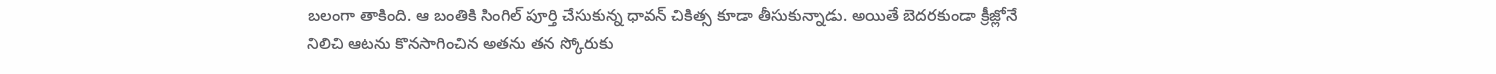బలంగా తాకింది. ఆ బంతికి సింగిల్ పూర్తి చేసుకున్న ధావన్ చికిత్స కూడా తీసుకున్నాడు. అయితే బెదరకుండా క్రీజ్లోనే నిలిచి ఆటను కొనసాగించిన అతను తన స్కోరుకు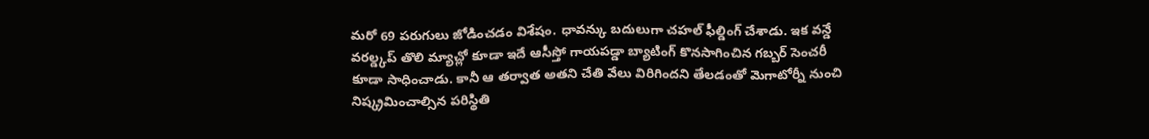మరో 69 పరుగులు జోడించడం విశేషం. ధావన్కు బదులుగా చహల్ ఫీల్డింగ్ చేశాడు. ఇక వన్డే వరల్డ్కప్ తొలి మ్యాచ్లో కూడా ఇదే ఆసీస్తో గాయపడ్డా బ్యాటింగ్ కొనసాగించిన గబ్బర్ సెంచరీ కూడా సాధించాడు. కానీ ఆ తర్వాత అతని చేతి వేలు విరిగిందని తేలడంతో మెగాటోర్నీ నుంచి నిష్క్రమించాల్సిన పరిస్థితి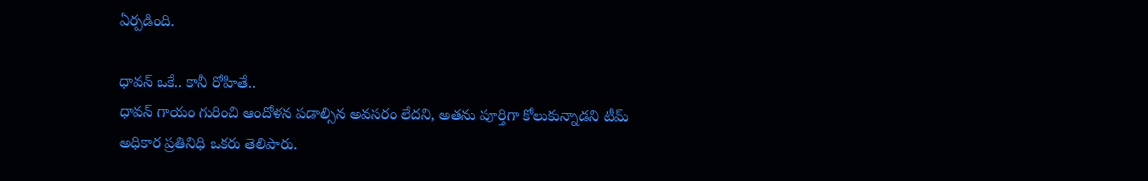ఏర్పడింది.

ధావన్ ఒకే.. కానీ రోహితే..
ధావన్ గాయం గురించి ఆందోళన పడాల్సిన అవసరం లేదని, అతను పూర్తిగా కోలుకున్నాడని టీమ్ అధికార ప్రతినిధి ఒకరు తెలిపారు.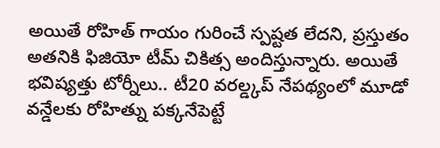అయితే రోహిత్ గాయం గురించే స్పష్టత లేదని, ప్రస్తుతం అతనికి ఫిజియో టీమ్ చికిత్స అందిస్తున్నారు. అయితే భవిష్యత్తు టోర్నీలు.. టీ20 వరల్డ్కప్ నేపథ్యంలో మూడో వన్డేలకు రోహిత్ను పక్కనేపెట్టే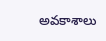అవకాశాలు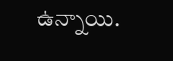ఉన్నాయి.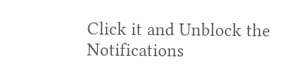Click it and Unblock the Notifications